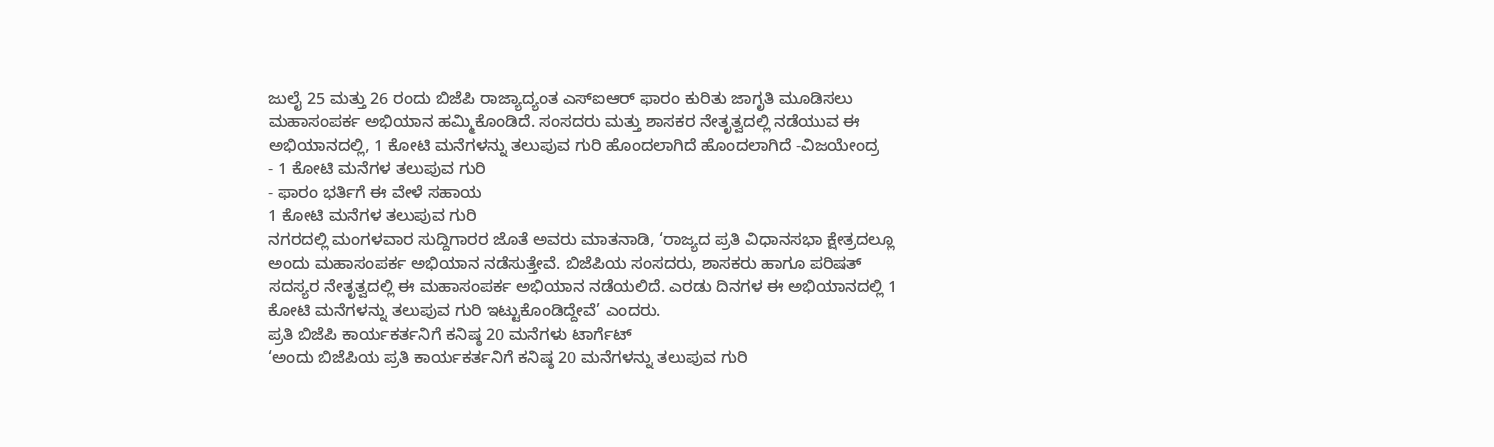ಜುಲೈ 25 ಮತ್ತು 26 ರಂದು ಬಿಜೆಪಿ ರಾಜ್ಯಾದ್ಯಂತ ಎಸ್ಐಆರ್ ಫಾರಂ ಕುರಿತು ಜಾಗೃತಿ ಮೂಡಿಸಲು ಮಹಾಸಂಪರ್ಕ ಅಭಿಯಾನ ಹಮ್ಮಿಕೊಂಡಿದೆ. ಸಂಸದರು ಮತ್ತು ಶಾಸಕರ ನೇತೃತ್ವದಲ್ಲಿ ನಡೆಯುವ ಈ ಅಭಿಯಾನದಲ್ಲಿ, 1 ಕೋಟಿ ಮನೆಗಳನ್ನು ತಲುಪುವ ಗುರಿ ಹೊಂದಲಾಗಿದೆ ಹೊಂದಲಾಗಿದೆ -ವಿಜಯೇಂದ್ರ
- 1 ಕೋಟಿ ಮನೆಗಳ ತಲುಪುವ ಗುರಿ
- ಫಾರಂ ಭರ್ತಿಗೆ ಈ ವೇಳೆ ಸಹಾಯ
1 ಕೋಟಿ ಮನೆಗಳ ತಲುಪುವ ಗುರಿ
ನಗರದಲ್ಲಿ ಮಂಗಳವಾರ ಸುದ್ದಿಗಾರರ ಜೊತೆ ಅವರು ಮಾತನಾಡಿ, ‘ರಾಜ್ಯದ ಪ್ರತಿ ವಿಧಾನಸಭಾ ಕ್ಷೇತ್ರದಲ್ಲೂ ಅಂದು ಮಹಾಸಂಪರ್ಕ ಅಭಿಯಾನ ನಡೆಸುತ್ತೇವೆ. ಬಿಜೆಪಿಯ ಸಂಸದರು, ಶಾಸಕರು ಹಾಗೂ ಪರಿಷತ್ ಸದಸ್ಯರ ನೇತೃತ್ವದಲ್ಲಿ ಈ ಮಹಾಸಂಪರ್ಕ ಅಭಿಯಾನ ನಡೆಯಲಿದೆ. ಎರಡು ದಿನಗಳ ಈ ಅಭಿಯಾನದಲ್ಲಿ 1 ಕೋಟಿ ಮನೆಗಳನ್ನು ತಲುಪುವ ಗುರಿ ಇಟ್ಟುಕೊಂಡಿದ್ದೇವೆ’ ಎಂದರು.
ಪ್ರತಿ ಬಿಜೆಪಿ ಕಾರ್ಯಕರ್ತನಿಗೆ ಕನಿಷ್ಠ 20 ಮನೆಗಳು ಟಾರ್ಗೆಟ್
‘ಅಂದು ಬಿಜೆಪಿಯ ಪ್ರತಿ ಕಾರ್ಯಕರ್ತನಿಗೆ ಕನಿಷ್ಠ 20 ಮನೆಗಳನ್ನು ತಲುಪುವ ಗುರಿ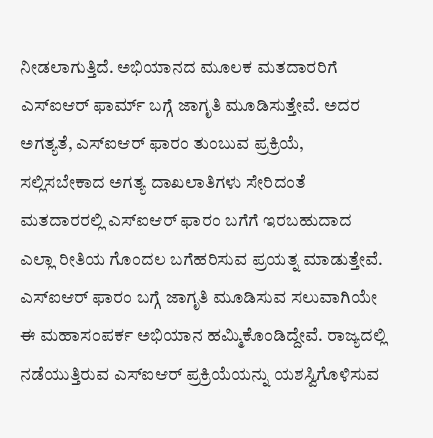ನೀಡಲಾಗುತ್ತಿದೆ. ಅಭಿಯಾನದ ಮೂಲಕ ಮತದಾರರಿಗೆ ಎಸ್ಐಆರ್ ಫಾರ್ಮ್ ಬಗ್ಗೆ ಜಾಗೃತಿ ಮೂಡಿಸುತ್ತೇವೆ. ಅದರ ಅಗತ್ಯತೆ, ಎಸ್ಐಆರ್ ಫಾರಂ ತುಂಬುವ ಪ್ರಕ್ರಿಯೆ, ಸಲ್ಲಿಸಬೇಕಾದ ಅಗತ್ಯ ದಾಖಲಾತಿಗಳು ಸೇರಿದಂತೆ ಮತದಾರರಲ್ಲಿ ಎಸ್ಐಆರ್ ಫಾರಂ ಬಗೆಗೆ ಇರಬಹುದಾದ ಎಲ್ಲಾ ರೀತಿಯ ಗೊಂದಲ ಬಗೆಹರಿಸುವ ಪ್ರಯತ್ನ ಮಾಡುತ್ತೇವೆ. ಎಸ್ಐಆರ್ ಫಾರಂ ಬಗ್ಗೆ ಜಾಗೃತಿ ಮೂಡಿಸುವ ಸಲುವಾಗಿಯೇ ಈ ಮಹಾಸಂಪರ್ಕ ಅಭಿಯಾನ ಹಮ್ಮಿಕೊಂಡಿದ್ದೇವೆ. ರಾಜ್ಯದಲ್ಲಿ ನಡೆಯುತ್ತಿರುವ ಎಸ್ಐಆರ್ ಪ್ರಕ್ರಿಯೆಯನ್ನು ಯಶಸ್ವಿಗೊಳಿಸುವ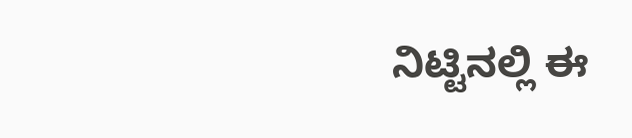ನಿಟ್ಟಿನಲ್ಲಿ ಈ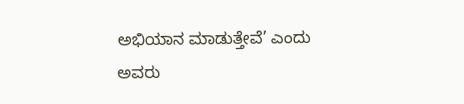ಅಭಿಯಾನ ಮಾಡುತ್ತೇವೆ’ ಎಂದು ಅವರು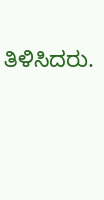ತಿಳಿಸಿದರು.